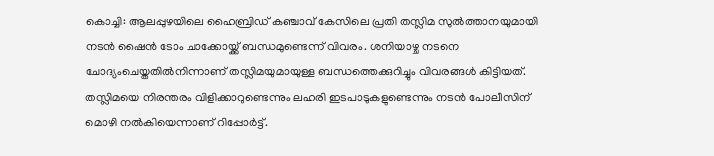കൊച്ചി: ആലപ്പുഴയിലെ ഹൈബ്രിഡ് കഞ്ചാവ് കേസിലെ പ്രതി തസ്ലിമ സുല്‍ത്താനയുമായി നടന്‍ ഷൈന്‍ ടോം ചാക്കോയ്ക്ക് ബന്ധമുണ്ടെന്ന് വിവരം. ശനിയാഴ്ച നടനെ ചോദ്യംചെയ്തതില്‍നിന്നാണ് തസ്ലിമയുമായുള്ള ബന്ധത്തെക്കുറിച്ചും വിവരങ്ങള്‍ കിട്ടിയത്. തസ്ലിമയെ നിരന്തരം വിളിക്കാറുണ്ടെന്നും ലഹരി ഇടപാടുകളുണ്ടെന്നും നടന്‍ പോലീസിന് മൊഴി നല്‍കിയെന്നാണ് റിപ്പോര്‍ട്ട്.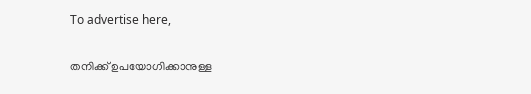To advertise here,

തനിക്ക് ഉപയോഗിക്കാനുള്ള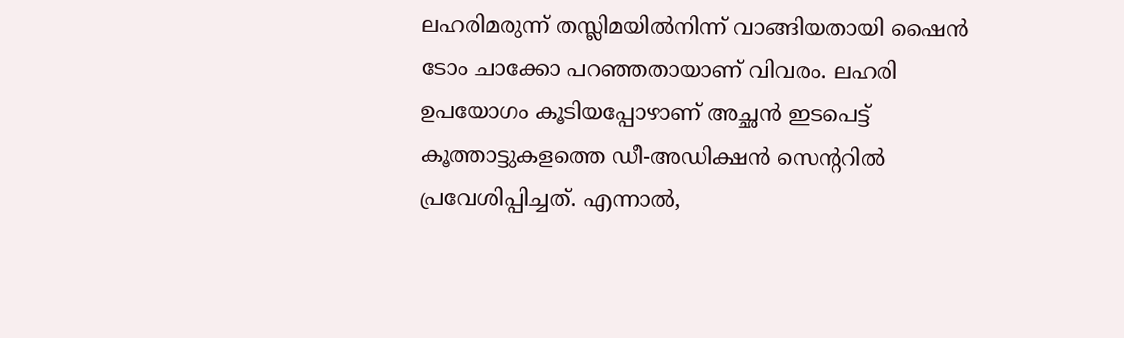ലഹരിമരുന്ന് തസ്ലിമയില്‍നിന്ന് വാങ്ങിയതായി ഷൈന്‍ ടോം ചാക്കോ പറഞ്ഞതായാണ് വിവരം. ലഹരി ഉപയോഗം കൂടിയപ്പോഴാണ് അച്ഛന്‍ ഇടപെട്ട് കൂത്താട്ടുകളത്തെ ഡീ-അഡിക്ഷന്‍ സെന്ററില്‍ പ്രവേശിപ്പിച്ചത്. എന്നാല്‍,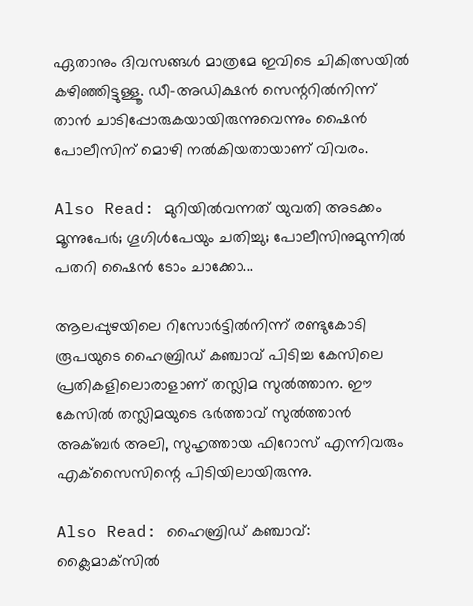ഏതാനും ദിവസങ്ങള്‍ മാത്രമേ ഇവിടെ ചികിത്സയില്‍ കഴിഞ്ഞിട്ടുള്ളൂ. ഡീ-അഡിക്ഷന്‍ സെന്ററില്‍നിന്ന് താന്‍ ചാടിപ്പോരുകയായിരുന്നുവെന്നും ഷൈന്‍ പോലീസിന് മൊഴി നല്‍കിയതായാണ് വിവരം.

Also Read: മുറിയില്‍വന്നത് യുവതി അടക്കം മൂന്നുപേര്‍; ഗൂഗിള്‍പേയും ചതിച്ചു; പോലീസിനുമുന്നില്‍ പതറി ഷൈന്‍ ടോം ചാക്കോ...

ആലപ്പുഴയിലെ റിസോര്‍ട്ടില്‍നിന്ന് രണ്ടുകോടി രൂപയുടെ ഹൈബ്രിഡ് കഞ്ചാവ് പിടിച്ച കേസിലെ പ്രതികളിലൊരാളാണ് തസ്ലിമ സുല്‍ത്താന. ഈ കേസില്‍ തസ്ലിമയുടെ ഭര്‍ത്താവ് സുല്‍ത്താന്‍ അക്ബര്‍ അലി, സുഹൃത്തായ ഫിറോസ് എന്നിവരും എക്‌സൈസിന്റെ പിടിയിലായിരുന്നു.

Also Read: ഹൈബ്രിഡ് കഞ്ചാവ്: ക്ലൈമാക്‌സിൽ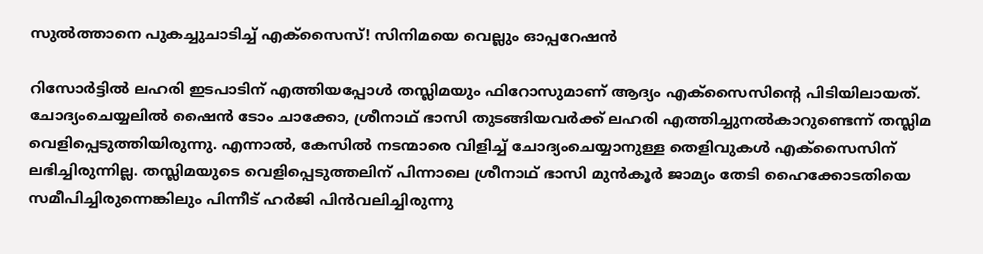സുല്‍ത്താനെ പുകച്ചുചാടിച്ച് എക്‌സൈസ്! സിനിമയെ വെല്ലും ഓപ്പറേഷൻ

റിസോര്‍ട്ടില്‍ ലഹരി ഇടപാടിന് എത്തിയപ്പോള്‍ തസ്ലിമയും ഫിറോസുമാണ് ആദ്യം എക്‌സൈസിന്റെ പിടിയിലായത്. ചോദ്യംചെയ്യലില്‍ ഷൈന്‍ ടോം ചാക്കോ, ശ്രീനാഥ് ഭാസി തുടങ്ങിയവര്‍ക്ക് ലഹരി എത്തിച്ചുനല്‍കാറുണ്ടെന്ന് തസ്ലിമ വെളിപ്പെടുത്തിയിരുന്നു. എന്നാല്‍, കേസില്‍ നടന്മാരെ വിളിച്ച് ചോദ്യംചെയ്യാനുള്ള തെളിവുകള്‍ എക്‌സൈസിന് ലഭിച്ചിരുന്നില്ല. തസ്ലിമയുടെ വെളിപ്പെടുത്തലിന് പിന്നാലെ ശ്രീനാഥ് ഭാസി മുന്‍കൂര്‍ ജാമ്യം തേടി ഹൈക്കോടതിയെ സമീപിച്ചിരുന്നെങ്കിലും പിന്നീട് ഹര്‍ജി പിന്‍വലിച്ചിരുന്നു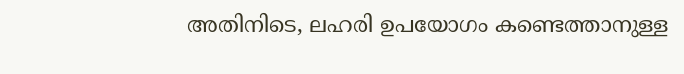അതിനിടെ, ലഹരി ഉപയോഗം കണ്ടെത്താനുള്ള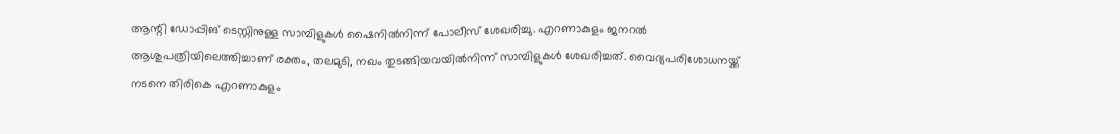ആന്റി ഡോപ്പിങ് ടെസ്റ്റിനുള്ള സാമ്പിളുകള്‍ ഷൈനില്‍നിന്ന് പോലീസ് ശേഖരിച്ചു. എറണാകുളം ജനറല്‍ ആശുപത്രിയിലെത്തിച്ചാണ് രക്തം, തലമുടി, നഖം തുടങ്ങിയവയില്‍നിന്ന് സാമ്പിളുകള്‍ ശേഖരിച്ചത്. വൈദ്യപരിശോധനയ്ക്ക് നടനെ തിരികെ എറണാകുളം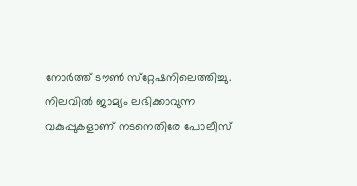നോര്‍ത്ത് ടൗണ്‍ സ്‌റ്റേഷനിലെത്തിച്ചു. നിലവില്‍ ജാമ്യം ലഭിക്കാവുന്ന വകുപ്പുകളാണ് നടനെതിരേ പോലീസ്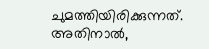ചുമത്തിയിരിക്കുന്നത്. അതിനാല്‍,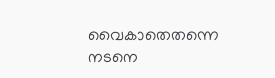വൈകാതെതന്നെ നടനെ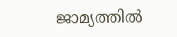ജാമ്യത്തില്‍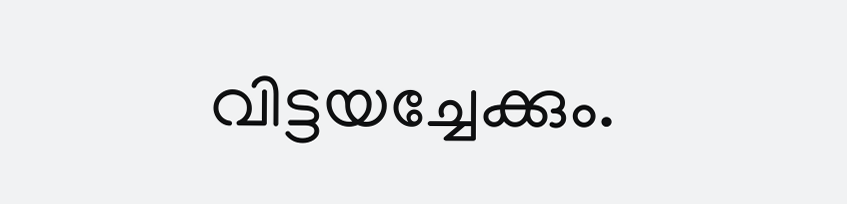വിട്ടയച്ചേക്കും.